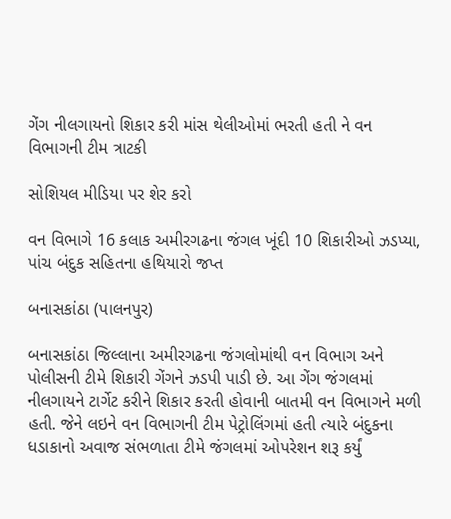ગેંગ નીલગાયનો શિકાર કરી માંસ થેલીઓમાં ભરતી હતી ને વન વિભાગની ટીમ ત્રાટકી

સોશિયલ મીડિયા પર શેર કરો

વન વિભાગે 16 કલાક અમીરગઢના જંગલ ખૂંદી 10 શિકારીઓ ઝડપ્યા, પાંચ બંદુક સહિતના હથિયારો જપ્ત

બનાસકાંઠા (પાલનપુર)

બનાસકાંઠા જિલ્લાના અમીરગઢના જંગલોમાંથી વન વિભાગ અને પોલીસની ટીમે શિકારી ગેંગને ઝડપી પાડી છે. આ ગેંગ જંગલમાં નીલગાયને ટાર્ગેટ કરીને શિકાર કરતી હોવાની બાતમી વન વિભાગને મળી હતી. જેને લઇને વન વિભાગની ટીમ પેટ્રોલિંગમાં હતી ત્યારે બંદુકના ધડાકાનો અવાજ સંભળાતા ટીમે જંગલમાં ઓપરેશન શરૂ કર્યું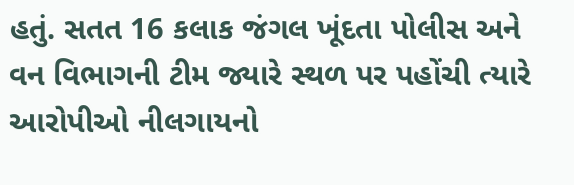હતું. સતત 16 કલાક જંગલ ખૂંદતા પોલીસ અને વન વિભાગની ટીમ જ્યારે સ્થળ પર પહોંચી ત્યારે આરોપીઓ નીલગાયનો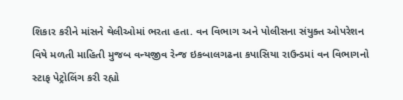શિકાર કરીને માંસને થેલીઓમાં ભરતા હતા. વન વિભાગ અને પોલીસના સંયુક્ત ઓપરેશન વિષે મળતી માહિતી મુજબ વન્યજીવ રેન્જ ઇકબાલગઢના કપાસિયા રાઉન્ડમાં વન વિભાગનો સ્ટાફ પેટ્રોલિંગ કરી રહ્યો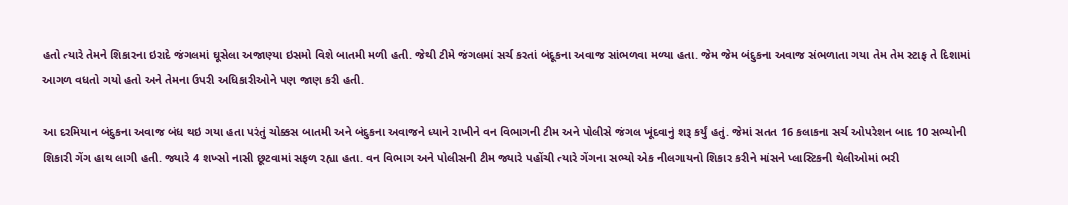હતો ત્યારે તેમને શિકારના ઇરાદે જંગલમાં ઘૂસેલા અજાણ્યા ઇસમો વિશે બાતમી મળી હતી. જેથી ટીમે જંગલમાં સર્ચ કરતાં બંદૂકના અવાજ સાંભળવા મળ્યા હતા. જેમ જેમ બંદુકના અવાજ સંભળાતા ગયા તેમ તેમ સ્ટાફ તે દિશામાં આગળ વધતો ગયો હતો અને તેમના ઉપરી અધિકારીઓને પણ જાણ કરી હતી.

આ દરમિયાન બંદુકના અવાજ બંધ થઇ ગયા હતા પરંતું ચોક્કસ બાતમી અને બંદુકના અવાજને ધ્યાને રાખીને વન વિભાગની ટીમ અને પોલીસે જંગલ ખૂંદવાનું શરૂ કર્યું હતું. જેમાં સતત 16 કલાકના સર્ચ ઓપરેશન બાદ 10 સભ્યોની શિકારી ગેંગ હાથ લાગી હતી. જ્યારે 4 શખ્સો નાસી છૂટવામાં સફળ રહ્યા હતા. વન વિભાગ અને પોલીસની ટીમ જ્યારે પહોંચી ત્યારે ગેંગના સભ્યો એક નીલગાયનો શિકાર કરીને માંસને પ્લાસ્ટિકની થેલીઓમાં ભરી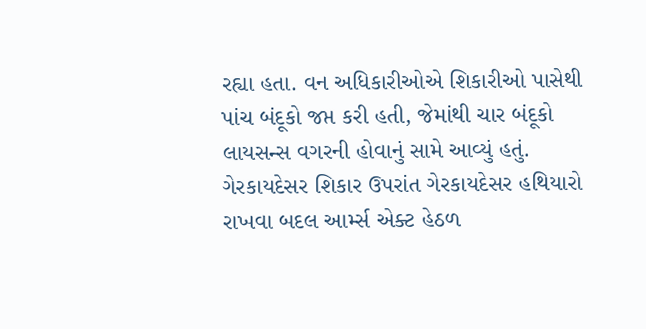રહ્યા હતા. વન અધિકારીઓએ શિકારીઓ પાસેથી પાંચ બંદૂકો જપ્ત કરી હતી, જેમાંથી ચાર બંદૂકો લાયસન્સ વગરની હોવાનું સામે આવ્યું હતું. ગેરકાયદેસર શિકાર ઉપરાંત ગેરકાયદેસર હથિયારો રાખવા બદલ આર્મ્સ એક્ટ હેઠળ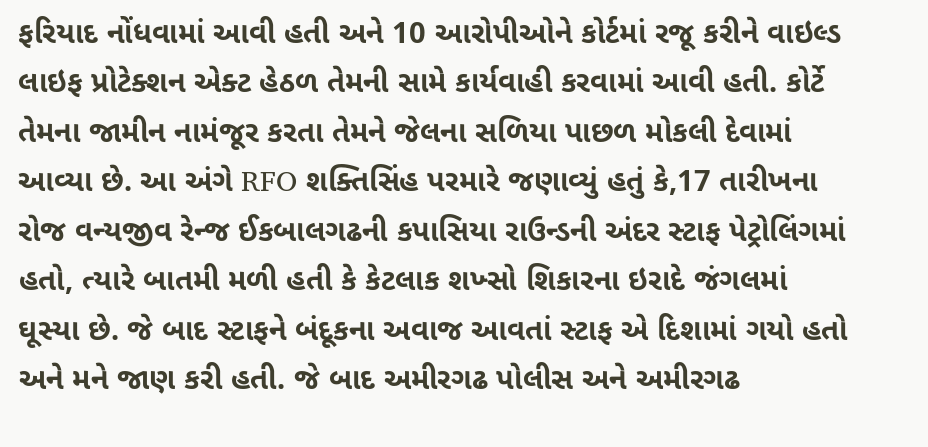ફરિયાદ નોંધવામાં આવી હતી અને 10 આરોપીઓને કોર્ટમાં રજૂ કરીને વાઇલ્ડ લાઇફ પ્રોટેક્શન એક્ટ હેઠળ તેમની સામે કાર્યવાહી કરવામાં આવી હતી. કોર્ટે તેમના જામીન નામંજૂર કરતા તેમને જેલના સળિયા પાછળ મોકલી દેવામાં આવ્યા છે. આ અંગે RFO શક્તિસિંહ પરમારે જણાવ્યું હતું કે,17 તારીખના રોજ વન્યજીવ રેન્જ ઈકબાલગઢની કપાસિયા રાઉન્ડની અંદર સ્ટાફ પેટ્રોલિંગમાં હતો, ત્યારે બાતમી મળી હતી કે કેટલાક શખ્સો શિકારના ઇરાદે જંગલમાં ઘૂસ્યા છે. જે બાદ સ્ટાફને બંદૂકના અવાજ આવતાં સ્ટાફ એ દિશામાં ગયો હતો અને મને જાણ કરી હતી. જે બાદ અમીરગઢ પોલીસ અને અમીરગઢ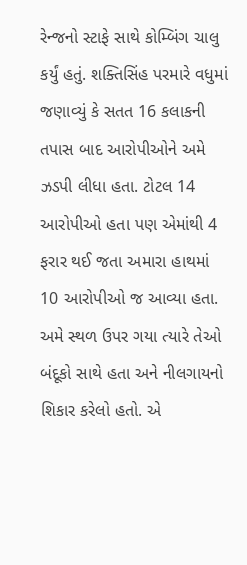રેન્જનો સ્ટાફે સાથે કોમ્બિંગ ચાલુ કર્યું હતું. શક્તિસિંહ પરમારે વધુમાં જણાવ્યું કે સતત 16 કલાકની તપાસ બાદ આરોપીઓને અમે ઝડપી લીધા હતા. ટોટલ 14 આરોપીઓ હતા પણ એમાંથી 4 ફરાર થઈ જતા અમારા હાથમાં 10 આરોપીઓ જ આવ્યા હતા. અમે સ્થળ ઉપર ગયા ત્યારે તેઓ બંદૂકો સાથે હતા અને નીલગાયનો શિકાર કરેલો હતો. એ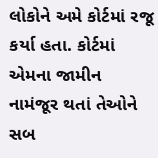લોકોને અમે કોર્ટમાં રજૂ કર્યા હતા. કોર્ટમાં એમના જામીન નામંજૂર થતાં તેઓને સબ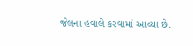જેલના હવાલે કરવામાં આવ્યા છે.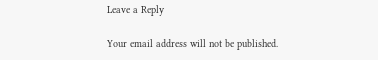Leave a Reply

Your email address will not be published.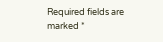Required fields are marked *